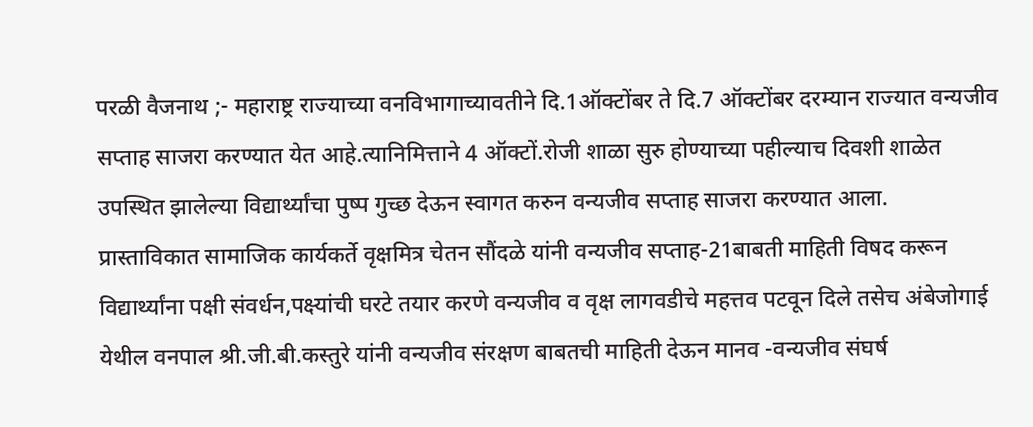परळी वैजनाथ ;- महाराष्ट्र राज्याच्या वनविभागाच्यावतीने दि.1ऑक्टोंबर ते दि.7 ऑक्टोंबर दरम्यान राज्यात वन्यजीव सप्ताह साजरा करण्यात येत आहे.त्यानिमित्ताने 4 ऑक्टों.रोजी शाळा सुरु होण्याच्या पहील्याच दिवशी शाळेत उपस्थित झालेल्या विद्यार्थ्यांचा पुष्प गुच्छ देऊन स्वागत करुन वन्यजीव सप्ताह साजरा करण्यात आला.
प्रास्ताविकात सामाजिक कार्यकर्ते वृक्षमित्र चेतन सौंदळे यांनी वन्यजीव सप्ताह-21बाबती माहिती विषद करून विद्यार्थ्यांना पक्षी संवर्धन,पक्ष्यांची घरटे तयार करणे वन्यजीव व वृक्ष लागवडीचे महत्तव पटवून दिले तसेच अंबेजोगाई येथील वनपाल श्री.जी.बी.कस्तुरे यांनी वन्यजीव संरक्षण बाबतची माहिती देऊन मानव -वन्यजीव संघर्ष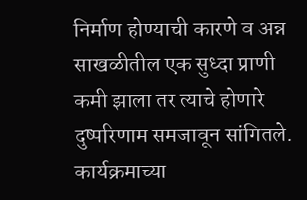निर्माण होण्याची कारणे व अन्न साखळीतील एक सुध्दा प्राणी कमी झाला तर त्याचे होणारे दुष्परिणाम समजावून सांगितले.
कार्यक्रमाच्या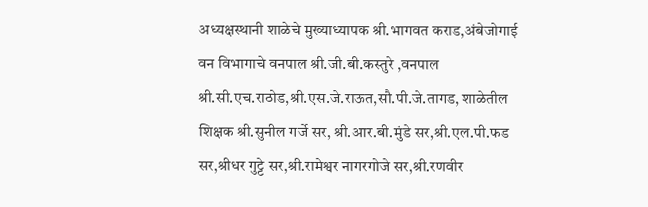अध्यक्षस्थानी शाळेचे मुख्याध्यापक श्री.भागवत कराड,अंबेजोगाई वन विभागाचे वनपाल श्री.जी.बी.कस्तुरे ,वनपाल श्री.सी.एच.राठोड,श्री.एस.जे.राऊत,सौ.पी.जे.तागड, शाळेतील शिक्षक श्री.सुनील गर्जे सर, श्री.आर.बी.मुंडे सर,श्री.एल.पी.फड सर,श्रीधर गुट्टे सर,श्री.रामेश्वर नागरगोजे सर,श्री.रणवीर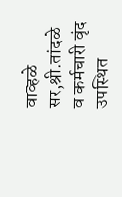वाव्हळे सर,श्री.तांदळे व कर्मचारी वृंद उपस्थित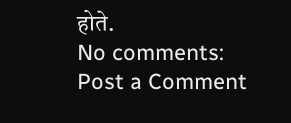होते.
No comments:
Post a Comment